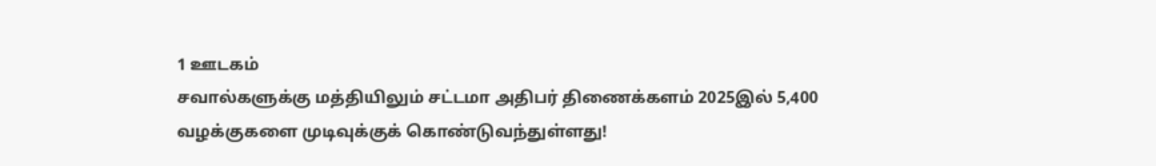1 ஊடகம்
சவால்களுக்கு மத்தியிலும் சட்டமா அதிபர் திணைக்களம் 2025இல் 5,400 வழக்குகளை முடிவுக்குக் கொண்டுவந்துள்ளது!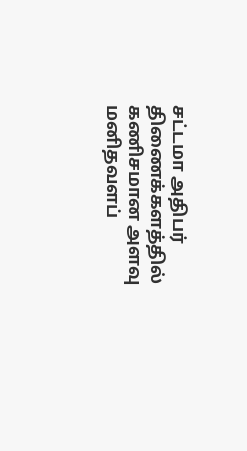சட்டமா அதிபர் திணைக்களத்தில் கணிசமான அளவு மனிதவளப்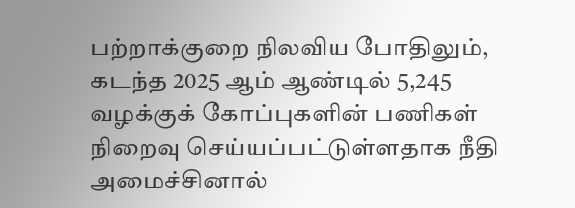பற்றாக்குறை நிலவிய போதிலும், கடந்த 2025 ஆம் ஆண்டில் 5,245 வழக்குக் கோப்புகளின் பணிகள் நிறைவு செய்யப்பட்டுள்ளதாக நீதி அமைச்சினால்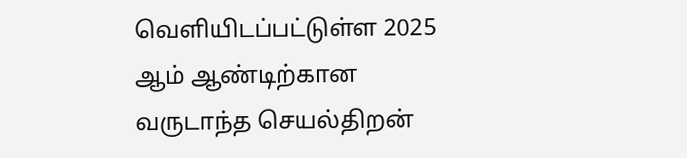வெளியிடப்பட்டுள்ள 2025 ஆம் ஆண்டிற்கான வருடாந்த செயல்திறன்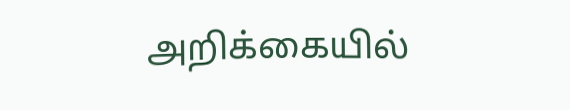அறிக்கையில்